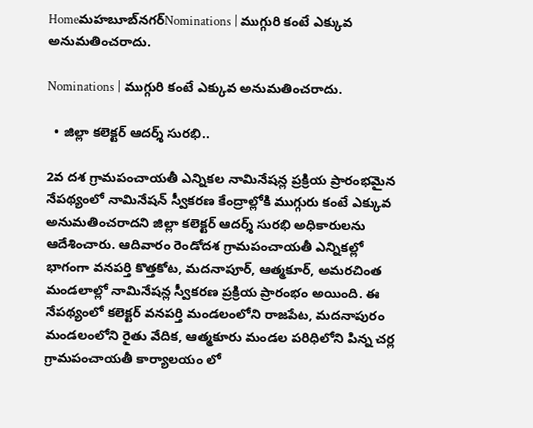Homeమహబూబ్‌నగర్‌Nominations | ముగ్గురి కంటే ఎక్కువ అనుమతించరాదు.

Nominations | ముగ్గురి కంటే ఎక్కువ అనుమతించరాదు.

  • జిల్లా కలెక్టర్ ఆదర్శ్ సురభి..

2వ దశ గ్రామపంచాయతీ ఎన్నికల నామినేషన్ల ప్రక్రియ ప్రారంభమైన నేపథ్యంలో నామినేషన్ స్వీకరణ కేంద్రాల్లోకి ముగ్గురు కంటే ఎక్కువ అనుమతించరాదని జిల్లా కలెక్టర్ ఆదర్శ్ సురభి అధికారులను ఆదేశించారు. ఆదివారం రెండోదశ గ్రామపంచాయతీ ఎన్నికల్లో భాగంగా వనపర్తి కొత్తకోట, మదనాపూర్, ఆత్మకూర్, అమరచింత మండలాల్లో నామినేషన్ల స్వీకరణ ప్రక్రియ ప్రారంభం అయింది. ఈ నేపథ్యంలో కలెక్టర్ వనపర్తి మండలంలోని రాజపేట, మదనాపురం మండలంలోని రైతు వేదిక, ఆత్మకూరు మండల పరిధిలోని పిన్న చర్ల గ్రామపంచాయతీ కార్యాలయం లో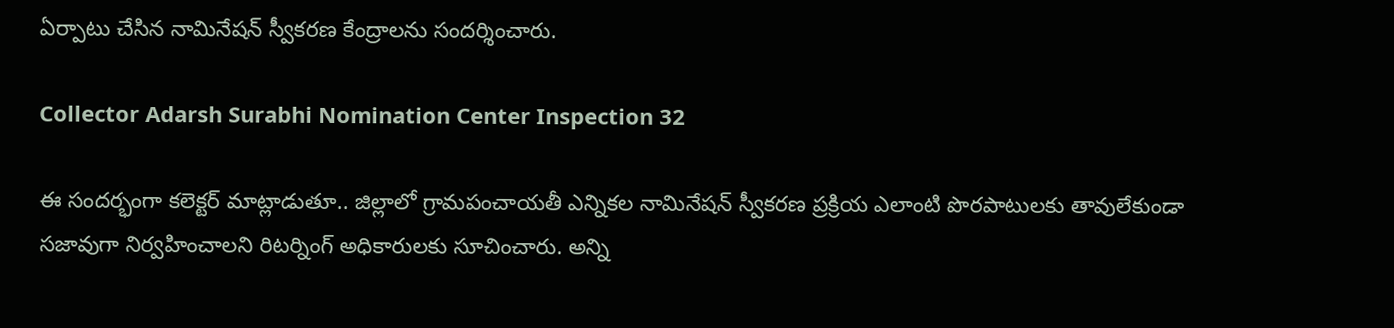ఏర్పాటు చేసిన నామినేషన్ స్వీకరణ కేంద్రాలను సందర్శించారు.

Collector Adarsh Surabhi Nomination Center Inspection 32

ఈ సందర్భంగా కలెక్టర్ మాట్లాడుతూ.. జిల్లాలో గ్రామపంచాయతీ ఎన్నికల నామినేషన్ స్వీకరణ ప్రక్రియ ఎలాంటి పొరపాటులకు తావులేకుండా సజావుగా నిర్వహించాలని రిటర్నింగ్ అధికారులకు సూచించారు. అన్ని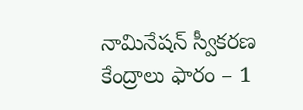నామినేషన్ స్వీకరణ కేంద్రాలు ఫారం – 1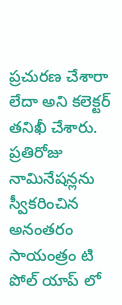ప్రచురణ చేశారా లేదా అని కలెక్టర్ తనిఖీ చేశారు. ప్రతిరోజు నామినేషన్లను స్వీకరించిన అనంతరం సాయంత్రం టి పోల్ యాప్ లో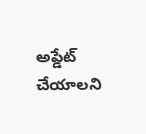అప్డేట్ చేయాలని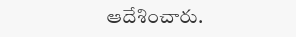ఆదేశించారు.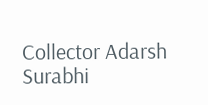Collector Adarsh Surabhi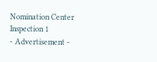Nomination Center Inspection 1
- Advertisement -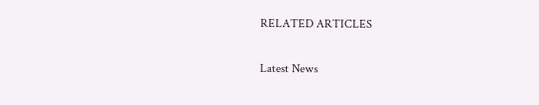RELATED ARTICLES

Latest News